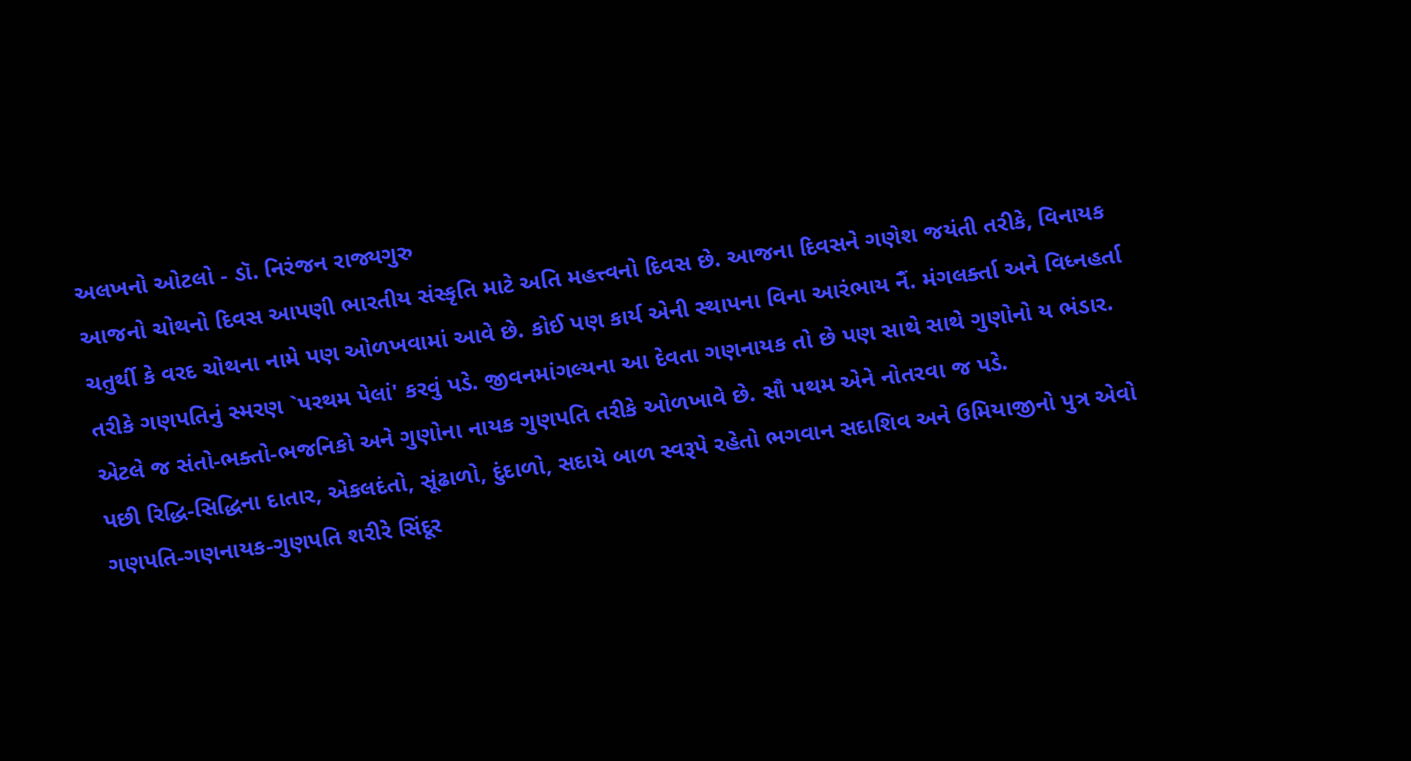અલખનો ઓટલો - ડૉ. નિરંજન રાજ્યગુરુ
આજનો ચોથનો દિવસ આપણી ભારતીય સંસ્કૃતિ માટે અતિ મહત્ત્વનો દિવસ છે. આજના દિવસને ગણેશ જયંતી તરીકે, વિનાયક ચતુર્થી કે વરદ ચોથના નામે પણ ઓળખવામાં આવે છે. કોઈ પણ કાર્ય એની સ્થાપના વિના આરંભાય નૈં. મંગલર્ક્તા અને વિધ્નહર્તા તરીકે ગણપતિનું સ્મરણ `પરથમ પેલાં' કરવું પડે. જીવનમાંગલ્યના આ દેવતા ગણનાયક તો છે પણ સાથે સાથે ગુણોનો ય ભંડાર. એટલે જ સંતો-ભક્તો-ભજનિકો અને ગુણોના નાયક ગુણપતિ તરીકે ઓળખાવે છે. સૌ પથમ એને નોતરવા જ પડે.
પછી રિદ્ધિ-સિદ્ધિના દાતાર, એકલદંતો, સૂંઢાળો, દુંદાળો, સદાયે બાળ સ્વરૂપે રહેતો ભગવાન સદાશિવ અને ઉમિયાજીનો પુત્ર એવો ગણપતિ-ગણનાયક-ગુણપતિ શરીરે સિંદૂર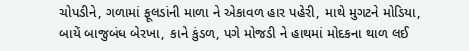ચોપડીને, ગળામાં ફૂલડાંની માળા ને એકાવળ હાર પહેરી, માથે મુગટને મોડિયા, બાયેં બાજુબંધ બેરખા, કાને કુંડળ, પગે મોજડી ને હાથમાં મોદકના થાળ લઈ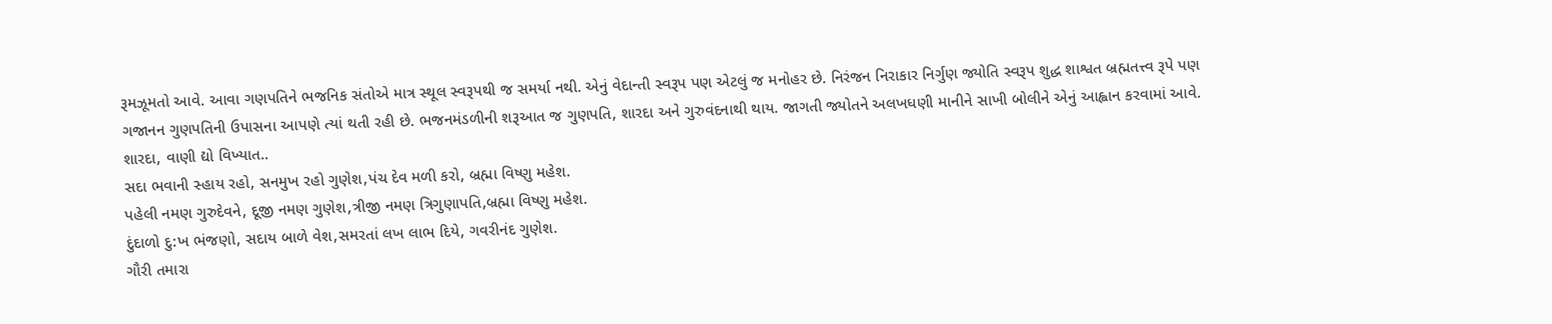રૂમઝૂમતો આવે. આવા ગણપતિને ભજનિક સંતોએ માત્ર સ્થૂલ સ્વરૂપથી જ સમર્યા નથી. એનું વેદાન્તી સ્વરૂપ પણ એટલું જ મનોહર છે. નિરંજન નિરાકાર નિર્ગુણ જ્યોતિ સ્વરૂપ શુદ્ધ શાશ્વત બ્રહ્મતત્ત્વ રૂપે પણ ગજાનન ગુણપતિની ઉપાસના આપણે ત્યાં થતી રહી છે. ભજનમંડળીની શરૂઆત જ ગુણપતિ, શારદા અને ગુરુવંદનાથી થાય. જાગતી જ્યોતને અલખધણી માનીને સાખી બોલીને એનું આહ્વાન કરવામાં આવે.
શારદા, વાણી દ્યો વિખ્યાત..
સદા ભવાની સ્હાય રહો, સનમુખ રહો ગુણેશ,પંચ દેવ મળી કરો, બ્રહ્મા વિષ્ણુ મહેશ.
પહેલી નમણ ગુરુદેવને, દૂજી નમણ ગુણેશ,ત્રીજી નમણ ત્રિગુણાપતિ,બ્રહ્મા વિષ્ણુ મહેશ.
દુંદાળો દુ:ખ ભંજણો, સદાય બાળે વેશ,સમરતાં લખ લાભ દિયે, ગવરીનંદ ગુણેશ.
ગૌરી તમારા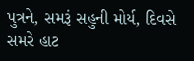પુત્રને, સમરૂં સહુની મોર્ય, દિવસે સમરે હાટ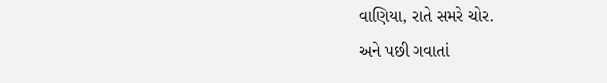વાણિયા, રાતે સમરે ચોર.
અને પછી ગવાતાં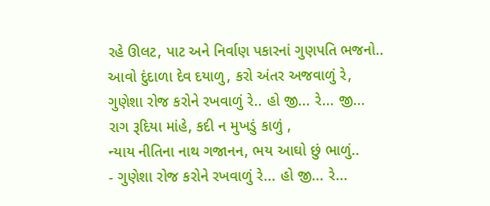રહે ઊલટ, પાટ અને નિર્વાણ પકારનાં ગુણપતિ ભજનો..
આવો દુંદાળા દેવ દયાળુ, કરો અંતર અજવાળું રે,
ગુણેશા રોજ કરોને રખવાળું રે.. હો જી... રે... જી...
રાગ રૂદિયા માંહે, કદી ન મુખડું કાળું ,
ન્યાય નીતિના નાથ ગજાનન, ભય આઘો છું ભાળું..
- ગુણેશા રોજ કરોને રખવાળું રે... હો જી... રે...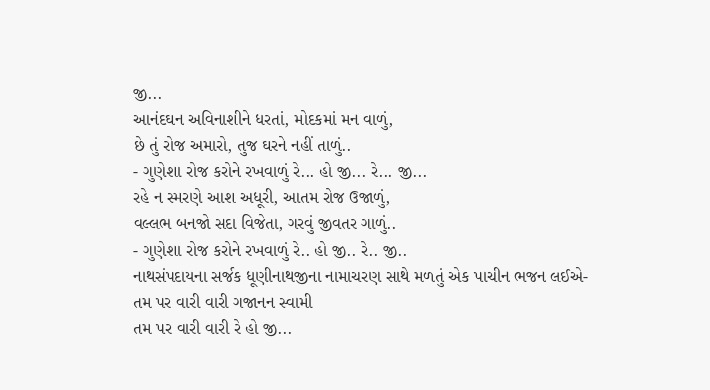જી...
આનંદઘન અવિનાશીને ધરતાં, મોદકમાં મન વાળું,
છે તું રોજ અમારો, તુજ ઘરને નહીં તાળું..
- ગુણેશા રોજ કરોને રખવાળું રે... હો જી... રે... જી...
રહે ન સ્મરણે આશ અધૂરી, આતમ રોજ ઉજાળું,
વલ્લભ બનજો સદા વિજેતા, ગરવું જીવતર ગાળું..
- ગુણેશા રોજ કરોને રખવાળું રે.. હો જી.. રે.. જી..
નાથસંપદાયના સર્જક ધૂણીનાથજીના નામાચરણ સાથે મળતું એક પાચીન ભજન લઈએ-
તમ પર વારી વારી ગજાનન સ્વામી
તમ પર વારી વારી રે હો જી...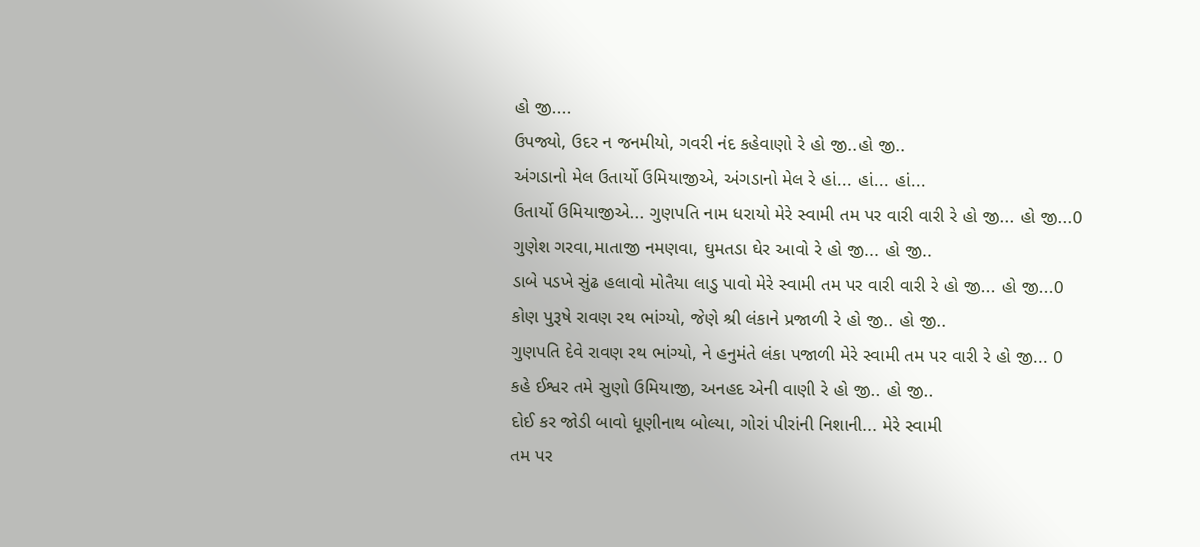હો જી....
ઉપજ્યો, ઉદર ન જનમીયો, ગવરી નંદ કહેવાણો રે હો જી..હો જી..
અંગડાનો મેલ ઉતાર્યો ઉમિયાજીએ, અંગડાનો મેલ રે હાં... હાં... હાં...
ઉતાર્યો ઉમિયાજીએ... ગુણપતિ નામ ધરાયો મેરે સ્વામી તમ પર વારી વારી રે હો જી... હો જી...0
ગુણેશ ગરવા,માતાજી નમણવા, ઘુમતડા ઘેર આવો રે હો જી... હો જી..
ડાબે પડખે સુંઢ હલાવો મોતૈયા લાડુ પાવો મેરે સ્વામી તમ પર વારી વારી રે હો જી... હો જી...0
કોણ પુરૂષે રાવણ રથ ભાંગ્યો, જેણે શ્રી લંકાને પ્રજાળી રે હો જી.. હો જી..
ગુણપતિ દેવે રાવણ રથ ભાંગ્યો, ને હનુમંતે લંકા પજાળી મેરે સ્વામી તમ પર વારી રે હો જી... 0
કહે ઈશ્વર તમે સુણો ઉમિયાજી, અનહદ એની વાણી રે હો જી.. હો જી..
દોઈ કર જોડી બાવો ધૂણીનાથ બોલ્યા, ગોરાં પીરાંની નિશાની... મેરે સ્વામી
તમ પર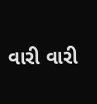વારી વારી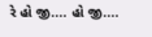રે હો જી.... હો જી....